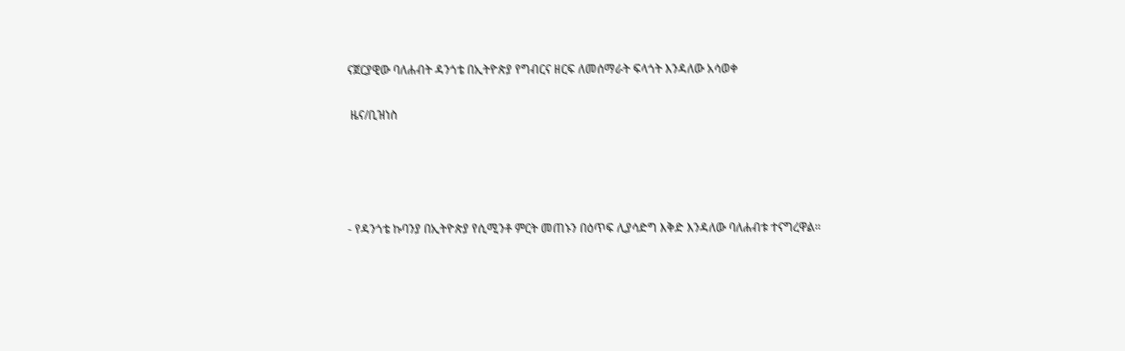ናጀርያዊው ባለሐብት ዳንጎቴ በኢትዮጵያ የግብርና ዘርፍ ለመሰማራት ፍላጎት እንዳለው አሳወቀ

 ዜና/ቢዝነስ




- የዳንጎቴ ኩባንያ በኢትዮጵያ የሲሚንቶ ምርት መጠኑን በዕጥፍ ሊያሳድግ እቅድ እንዳለው ባለሐብቱ ተናግረዋል።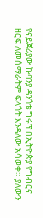የናይጀሪያው ኩባንያ ዳንጎቴ ግሩፕ በኢትዮጵያ የግብርና ዘርፍ ለመሰማራትም ፍላጎት እንዳለው አሳወቀ። ያለውን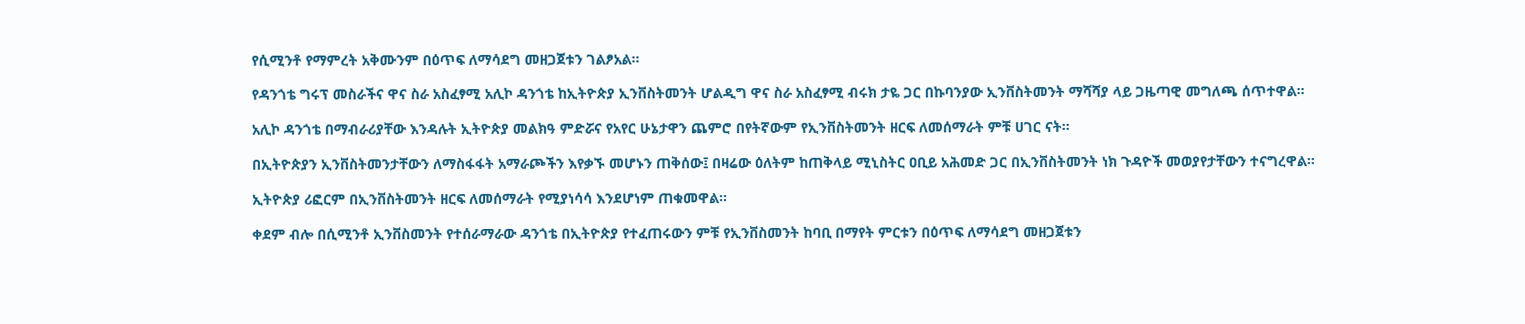የሲሚንቶ የማምረት አቅሙንም በዕጥፍ ለማሳደግ መዘጋጀቱን ገልፆአል።

የዳንጎቴ ግሩፕ መስራችና ዋና ስራ አስፈፃሚ አሊኮ ዳንጎቴ ከኢትዮጵያ ኢንቨስትመንት ሆልዲግ ዋና ስራ አስፈፃሚ ብሩክ ታዬ ጋር በኩባንያው ኢንቨስትመንት ማሻሻያ ላይ ጋዜጣዊ መግለጫ ሰጥተዋል።

አሊኮ ዳንጎቴ በማብራሪያቸው እንዳሉት ኢትዮጵያ መልክዓ ምድሯና የአየር ሁኔታዋን ጨምሮ በየትኛውም የኢንቨስትመንት ዘርፍ ለመሰማራት ምቹ ሀገር ናት።

በኢትዮጵያን ኢንቨስትመንታቸውን ለማስፋፋት አማራጮችን እየቃኙ መሆኑን ጠቅሰው፤ በዛሬው ዕለትም ከጠቅላይ ሚኒስትር ዐቢይ አሕመድ ጋር በኢንቨስትመንት ነክ ጉዳዮች መወያየታቸውን ተናግረዋል።

ኢትዮጵያ ሪፎርም በኢንቨስትመንት ዘርፍ ለመሰማራት የሚያነሳሳ እንደሆነም ጠቁመዋል።

ቀደም ብሎ በሲሚንቶ ኢንቨስመንት የተሰራማራው ዳንጎቴ በኢትዮጵያ የተፈጠሩውን ምቹ የኢንቨስመንት ከባቢ በማየት ምርቱን በዕጥፍ ለማሳደግ መዘጋጀቱን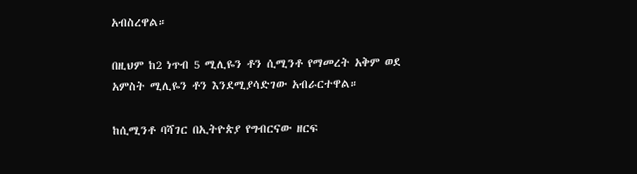አብስረዋል።

በዚህም ከ2 ነጥብ 5 ሚሊዬን ቶን ሲሚንቶ የማመረት አቅም ወደ አምስት ሚሊዬን ቶን እንደሚያሳድገው አብራርተዋል።

ከሲሚንቶ ባሻገር በኢትዮጵያ የግብርናው ዘርፍ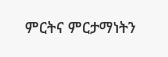ምርትና ምርታማነትን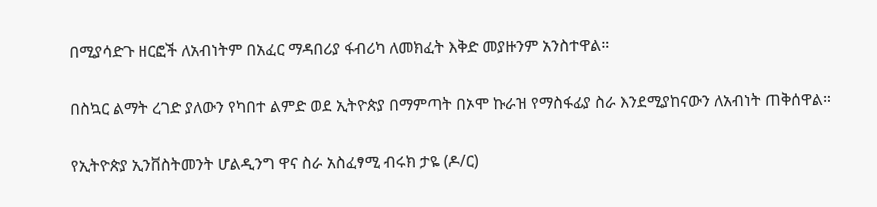በሚያሳድጉ ዘርፎች ለአብነትም በአፈር ማዳበሪያ ፋብሪካ ለመክፈት እቅድ መያዙንም አንስተዋል።

በስኳር ልማት ረገድ ያለውን የካበተ ልምድ ወደ ኢትዮጵያ በማምጣት በኦሞ ኩራዝ የማስፋፊያ ስራ እንደሚያከናውን ለአብነት ጠቅሰዋል።

የኢትዮጵያ ኢንቨስትመንት ሆልዲንግ ዋና ስራ አስፈፃሚ ብሩክ ታዬ (ዶ/ር)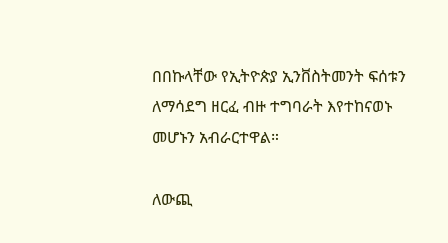በበኩላቸው የኢትዮጵያ ኢንቨስትመንት ፍሰቱን ለማሳደግ ዘርፈ ብዙ ተግባራት እየተከናወኑ መሆኑን አብራርተዋል።

ለውጪ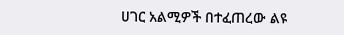ሀገር አልሚዎች በተፈጠረው ልዩ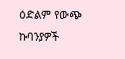ዕድልም የውጭ ኩባንያዎች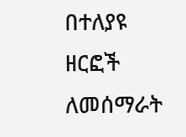በተለያዩ ዘርፎች ለመሰማራት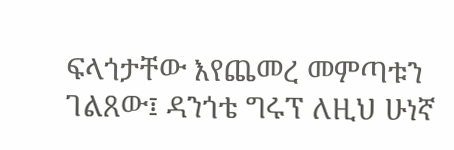ፍላጎታቸው እየጨመረ መምጣቱን ገልጸው፤ ዳንጎቴ ግሩፕ ለዚህ ሁነኛ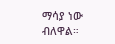ማሳያ ነው ብለዋል።